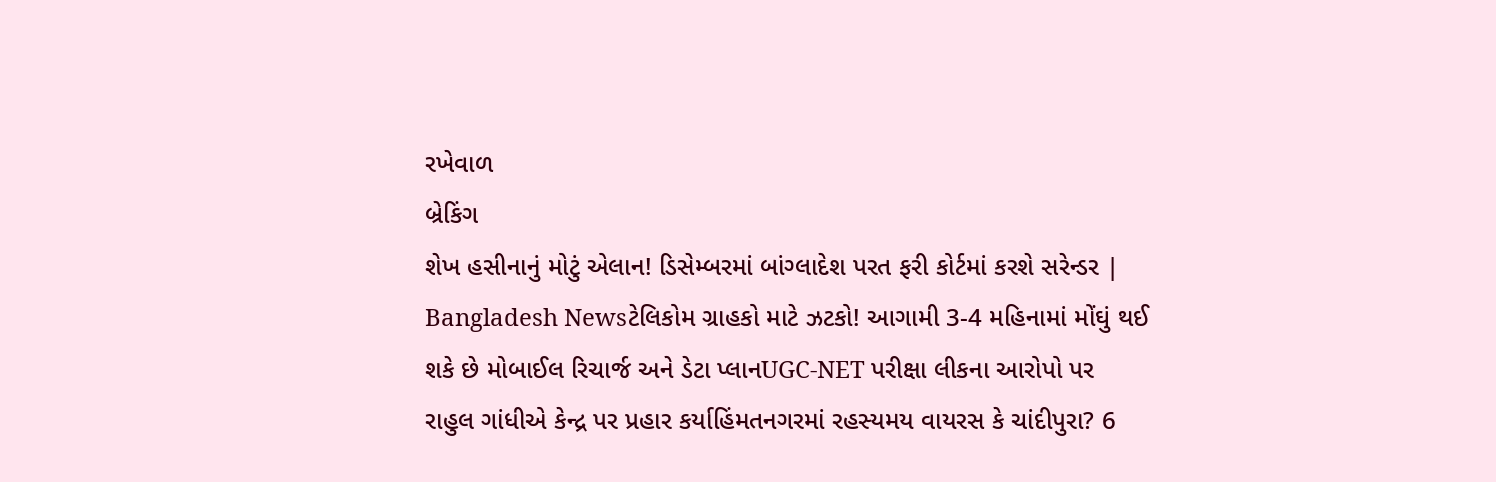રખેવાળ
બ્રેકિંગ
શેખ હસીનાનું મોટું એલાન! ડિસેમ્બરમાં બાંગ્લાદેશ પરત ફરી કોર્ટમાં કરશે સરેન્ડર | Bangladesh Newsટેલિકોમ ગ્રાહકો માટે ઝટકો! આગામી 3-4 મહિનામાં મોંઘું થઈ શકે છે મોબાઈલ રિચાર્જ અને ડેટા પ્લાનUGC-NET પરીક્ષા લીકના આરોપો પર રાહુલ ગાંધીએ કેન્દ્ર પર પ્રહાર કર્યાહિંમતનગરમાં રહસ્યમય વાયરસ કે ચાંદીપુરા? 6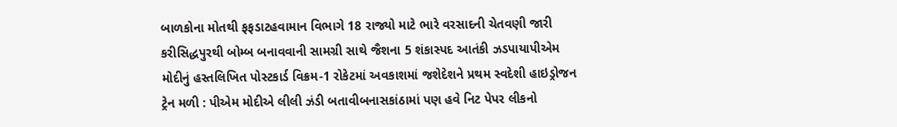બાળકોના મોતથી ફફડાટહવામાન વિભાગે 18 રાજ્યો માટે ભારે વરસાદની ચેતવણી જારી કરીસિદ્ધપુરથી બોમ્બ બનાવવાની સામગ્રી સાથે જૈશના 5 શંકાસ્પદ આતંકી ઝડપાયાપીએમ મોદીનું હસ્તલિખિત પોસ્ટકાર્ડ વિક્રમ-1 રોકેટમાં અવકાશમાં જશેદેશને પ્રથમ સ્વદેશી હાઇડ્રોજન ટ્રેન મળી : પીએમ મોદીએ લીલી ઝંડી બતાવીબનાસકાંઠામાં પણ હવે નિટ પેપર લીકનો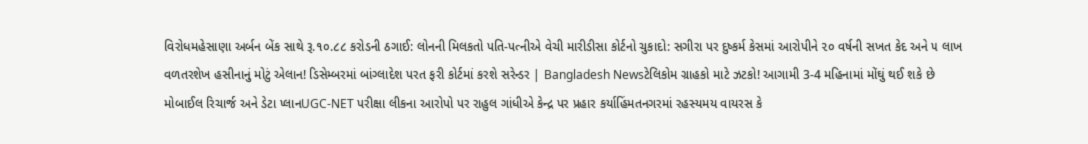વિરોધમહેસાણા અર્બન બેંક સાથે રૂ.૧૦.૮૮ કરોડની ઠગાઈ: લોનની મિલકતો પતિ-પત્નીએ વેચી મારીડીસા કોર્ટનો ચુકાદો: સગીરા પર દુષ્કર્મ કેસમાં આરોપીને ૨૦ વર્ષની સખત કેદ અને ૫ લાખ વળતરશેખ હસીનાનું મોટું એલાન! ડિસેમ્બરમાં બાંગ્લાદેશ પરત ફરી કોર્ટમાં કરશે સરેન્ડર | Bangladesh Newsટેલિકોમ ગ્રાહકો માટે ઝટકો! આગામી 3-4 મહિનામાં મોંઘું થઈ શકે છે મોબાઈલ રિચાર્જ અને ડેટા પ્લાનUGC-NET પરીક્ષા લીકના આરોપો પર રાહુલ ગાંધીએ કેન્દ્ર પર પ્રહાર કર્યાહિંમતનગરમાં રહસ્યમય વાયરસ કે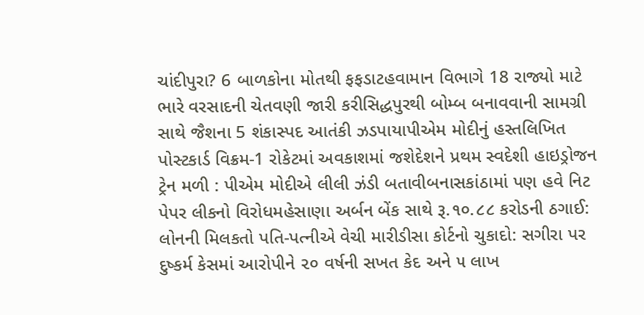ચાંદીપુરા? 6 બાળકોના મોતથી ફફડાટહવામાન વિભાગે 18 રાજ્યો માટે ભારે વરસાદની ચેતવણી જારી કરીસિદ્ધપુરથી બોમ્બ બનાવવાની સામગ્રી સાથે જૈશના 5 શંકાસ્પદ આતંકી ઝડપાયાપીએમ મોદીનું હસ્તલિખિત પોસ્ટકાર્ડ વિક્રમ-1 રોકેટમાં અવકાશમાં જશેદેશને પ્રથમ સ્વદેશી હાઇડ્રોજન ટ્રેન મળી : પીએમ મોદીએ લીલી ઝંડી બતાવીબનાસકાંઠામાં પણ હવે નિટ પેપર લીકનો વિરોધમહેસાણા અર્બન બેંક સાથે રૂ.૧૦.૮૮ કરોડની ઠગાઈ: લોનની મિલકતો પતિ-પત્નીએ વેચી મારીડીસા કોર્ટનો ચુકાદો: સગીરા પર દુષ્કર્મ કેસમાં આરોપીને ૨૦ વર્ષની સખત કેદ અને ૫ લાખ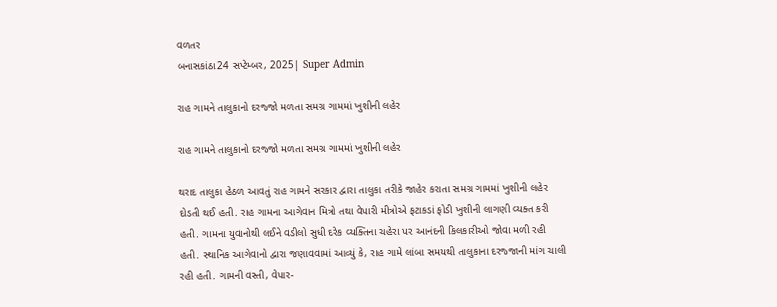વળતર
બનાસકાંઠા24 સપ્ટેમ્બર, 2025| Super Admin

રાહ ગામને તાલુકાનો દરજ્જો મળતા સમગ્ર ગામમાં ખુશીની લહેર

રાહ ગામને તાલુકાનો દરજ્જો મળતા સમગ્ર ગામમાં ખુશીની લહેર

થરાદ તાલુકા હેઠળ આવતું રાહ ગામને સરકાર દ્વારા તાલુકા તરીકે જાહેર કરાતા સમગ્ર ગામમાં ખુશીની લહેર દોડતી થઈ હતી. રાહ ગામના આગેવાન મિત્રો તથા વેપારી મીત્રોએ ફટાકડાં ફોડી ખુશીની લાગણી વ્યક્ત કરી હતી. ગામના યુવાનોથી લઈને વડીલો સુધી દરેક વ્યક્તિના ચહેરા પર આનંદની કિલકારીઓ જોવા મળી રહી હતી. સ્થાનિક આગેવાનો દ્વારા જણાવવામાં આવ્યું કે, રાહ ગામે લાંબા સમયથી તાલુકાના દરજ્જાની માંગ ચાલી રહી હતી. ગામની વસ્તી, વેપાર-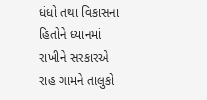ધંધો તથા વિકાસના હિતોને ધ્યાનમાં રાખીને સરકારએ રાહ ગામને તાલુકો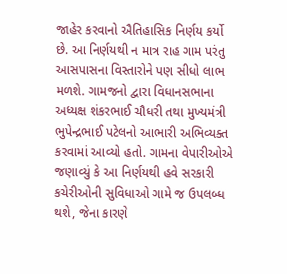જાહેર કરવાનો ઐતિહાસિક નિર્ણય કર્યો છે. આ નિર્ણયથી ન માત્ર રાહ ગામ પરંતુ આસપાસના વિસ્તારોને પણ સીધો લાભ મળશે. ગામજનો દ્વારા વિધાનસભાના અધ્યક્ષ શંકરભાઈ ચૌધરી તથા મુખ્યમંત્રી ભુપેન્દ્રભાઈ પટેલનો આભારી અભિવ્યક્ત કરવામાં આવ્યો હતો. ગામના વેપારીઓએ જણાવ્યું કે આ નિર્ણયથી હવે સરકારી કચેરીઓની સુવિધાઓ ગામે જ ઉપલબ્ધ થશે, જેના કારણે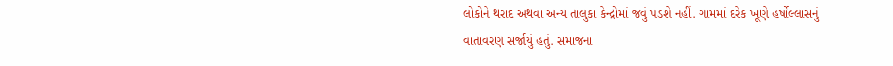લોકોને થરાદ અથવા અન્ય તાલુકા કેન્દ્રોમાં જવું પડશે નહીં. ગામમાં દરેક ખૂણે હર્ષોલ્લાસનું વાતાવરણ સર્જાયું હતું. સમાજના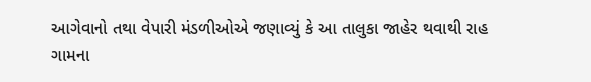આગેવાનો તથા વેપારી મંડળીઓએ જણાવ્યું કે આ તાલુકા જાહેર થવાથી રાહ ગામના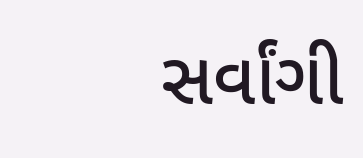સર્વાંગી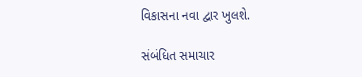વિકાસના નવા દ્વાર ખુલશે.

સંબંધિત સમાચાર